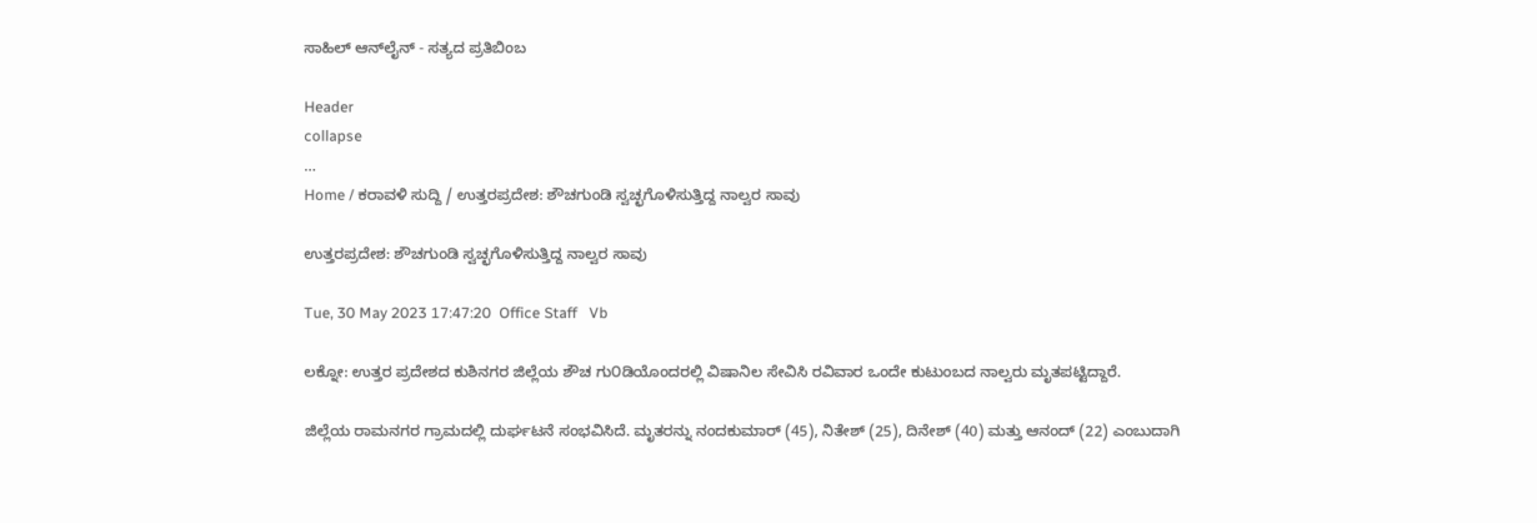ಸಾಹಿಲ್ ಆನ್‌ಲೈನ್ - ಸತ್ಯದ ಪ್ರತಿಬಿಂಬ

Header
collapse
...
Home / ಕರಾವಳಿ ಸುದ್ದಿ / ಉತ್ತರಪ್ರದೇಶ: ಶೌಚಗುಂಡಿ ಸ್ವಚ್ಛಗೊಳಿಸುತ್ತಿದ್ದ ನಾಲ್ವರ ಸಾವು

ಉತ್ತರಪ್ರದೇಶ: ಶೌಚಗುಂಡಿ ಸ್ವಚ್ಛಗೊಳಿಸುತ್ತಿದ್ದ ನಾಲ್ವರ ಸಾವು

Tue, 30 May 2023 17:47:20  Office Staff   Vb

ಲಕ್ನೋ: ಉತ್ತರ ಪ್ರದೇಶದ ಕುಶಿನಗರ ಜಿಲ್ಲೆಯ ಶೌಚ ಗು೦ಡಿಯೊಂದರಲ್ಲಿ ವಿಷಾನಿಲ ಸೇವಿಸಿ ರವಿವಾರ ಒಂದೇ ಕುಟುಂಬದ ನಾಲ್ವರು ಮೃತಪಟ್ಟಿದ್ದಾರೆ.

ಜಿಲ್ಲೆಯ ರಾಮನಗರ ಗ್ರಾಮದಲ್ಲಿ ದುರ್ಘಟನೆ ಸಂಭವಿಸಿದೆ. ಮೃತರನ್ನು ನಂದಕುಮಾರ್ (45), ನಿತೇಶ್ (25), ದಿನೇಶ್ (40) ಮತ್ತು ಆನಂದ್ (22) ಎಂಬುದಾಗಿ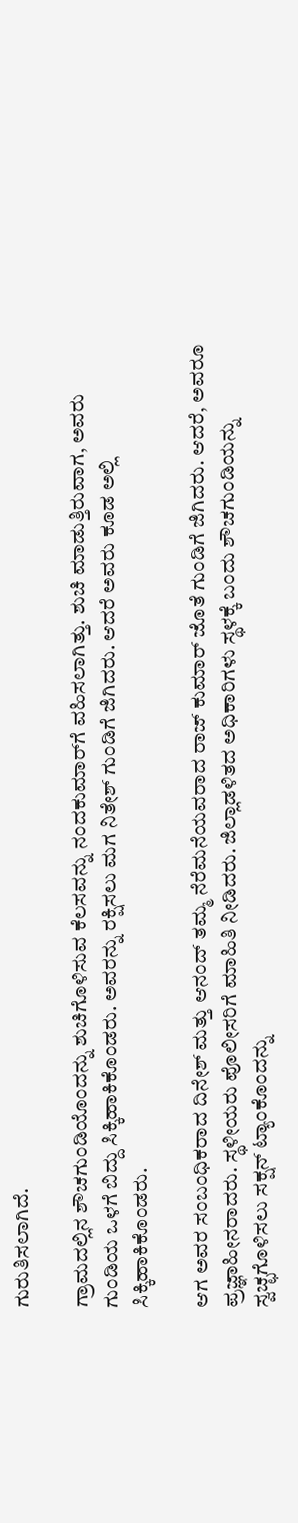ಗುರುತಿಸಲಾಗಿದೆ.

ಗ್ರಾಮದಲ್ಲಿನ ಶೌಚಗುಂಡಿಯೊಂದನ್ನು ಶುಚಿಗೊಳಿಸುವ ಕೆಲಸವನ್ನು ನಂದಕುಮಾರ್‌ಗೆ ವಹಿಸಲಾಗಿತ್ತು. ಶುಚಿ ಮಾಡುತ್ತಿರುವಾಗ, ಅವರು ಗುಂಡಿಯ ಒಳಗೆ ಬಿದ್ದು ಸಿಕ್ಕಿಹಾಕಿಕೊಂಡರು. ಅವರನ್ನು ರಕ್ಷಿಸಲು ಮಗ ನಿತೇಶ್ ಗುಂಡಿಗೆ ಜಿಗಿದರು. ಆದರೆ ಅವರು ಕೂಡ ಅಲ್ಲಿ ಸಿಕ್ಕಿಹಾಕಿಕೊಂಡರು.

ಆಗ ಅವರ ಸಂಬಂಧಿಕರಾದ ದಿನೇಶ್ ಮತ್ತು ಆನಂದ್ ತಮ್ಮ ನೆರೆಮನೆಯವರಾದ ರಾಜ್‌ ಕುಮಾರ್ ಜೊತೆ ಗುಂಡಿಗೆ ಜಿಗಿದರು. ಆದರೆ, ಅವರೂ ಪ್ರಜ್ಞಾಹೀನರಾದರು. ಸ್ಥಳೀಯರು ಪೊಲೀಸರಿಗೆ ಮಾಹಿತಿ ನೀಡಿದರು. ಜಿಲ್ಲಾಡಳಿತದ ಅಧಿಕಾರಿಗಳು ಸ್ಥಳಕ್ಕೆ ಬಂದು ಶೌಚಗುಂಡಿಯನ್ನು ಸ್ವಚ್ಛಗೊಳಿಸಲು ಸಕ್ಷನ್ ಟ್ಯಾಂಕೊಂದನ್ನು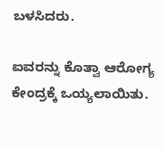ಬಳಸಿದರು.

ಐವರನ್ನು ಕೊತ್ವಾ ಆರೋಗ್ಯ ಕೇಂದ್ರಕ್ಕೆ ಒಯ್ಯಲಾಯಿತು.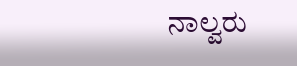ನಾಲ್ವರು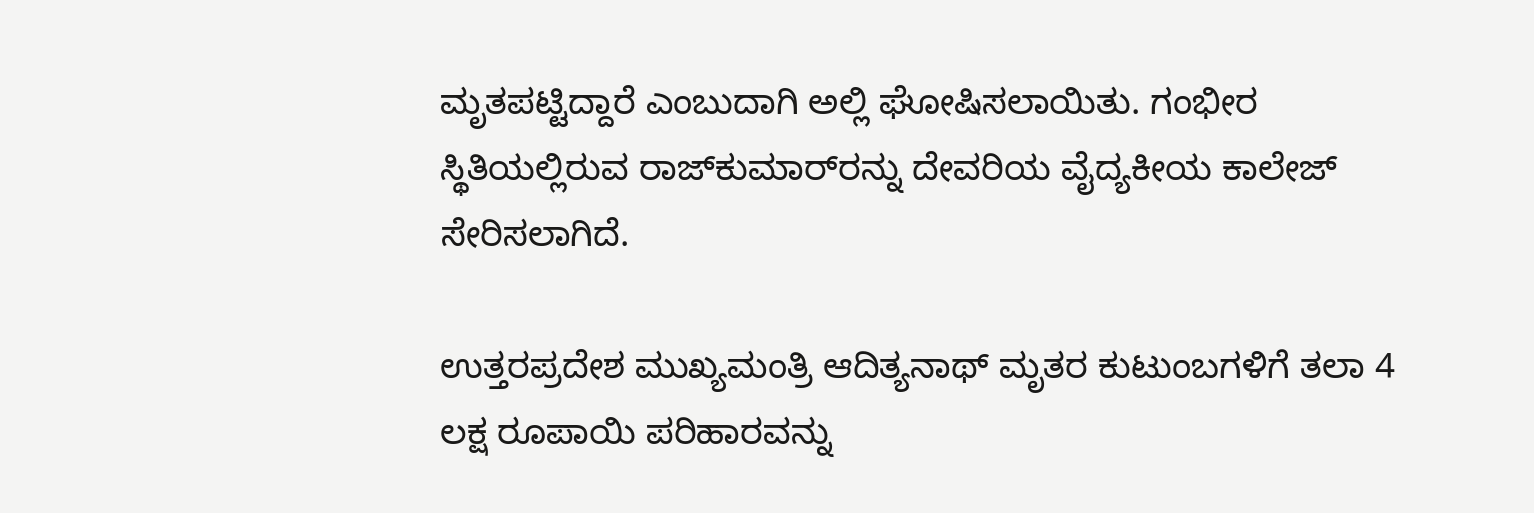ಮೃತಪಟ್ಟಿದ್ದಾರೆ ಎಂಬುದಾಗಿ ಅಲ್ಲಿ ಘೋಷಿಸಲಾಯಿತು. ಗಂಭೀರ ಸ್ಥಿತಿಯಲ್ಲಿರುವ ರಾಜ್‌ಕುಮಾರ್‌ರನ್ನು ದೇವರಿಯ ವೈದ್ಯಕೀಯ ಕಾಲೇಜ್ ಸೇರಿಸಲಾಗಿದೆ.

ಉತ್ತರಪ್ರದೇಶ ಮುಖ್ಯಮಂತ್ರಿ ಆದಿತ್ಯನಾಥ್ ಮೃತರ ಕುಟುಂಬಗಳಿಗೆ ತಲಾ 4 ಲಕ್ಷ ರೂಪಾಯಿ ಪರಿಹಾರವನ್ನು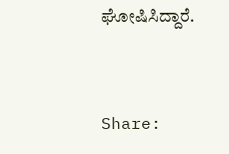ಘೋಷಿಸಿದ್ದಾರೆ.


Share: